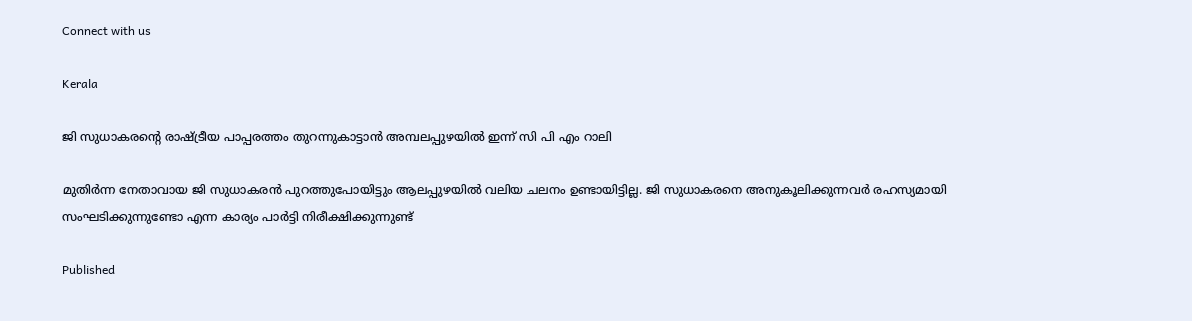Connect with us

Kerala

ജി സുധാകരന്റെ രാഷ്ട്രീയ പാപ്പരത്തം തുറന്നുകാട്ടാന്‍ അമ്പലപ്പുഴയില്‍ ഇന്ന് സി പി എം റാലി

മുതിര്‍ന്ന നേതാവായ ജി സുധാകരന്‍ പുറത്തുപോയിട്ടും ആലപ്പുഴയില്‍ വലിയ ചലനം ഉണ്ടായിട്ടില്ല. ജി സുധാകരനെ അനുകൂലിക്കുന്നവര്‍ രഹസ്യമായി സംഘടിക്കുന്നുണ്ടോ എന്ന കാര്യം പാര്‍ട്ടി നിരീക്ഷിക്കുന്നുണ്ട്

Published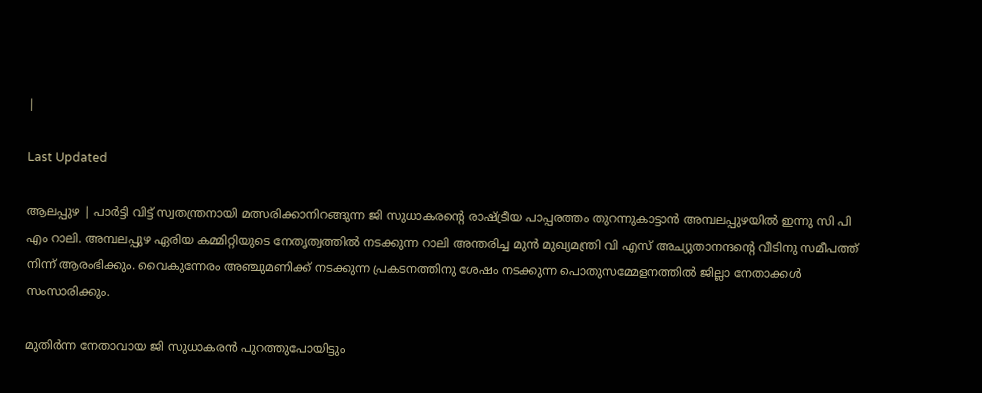|

Last Updated

ആലപ്പുഴ | പാര്‍ട്ടി വിട്ട് സ്വതന്ത്രനായി മത്സരിക്കാനിറങ്ങുന്ന ജി സുധാകരന്റെ രാഷ്ട്രീയ പാപ്പരത്തം തുറന്നുകാട്ടാന്‍ അമ്പലപ്പുഴയില്‍ ഇന്നു സി പി എം റാലി. അമ്പലപ്പുഴ ഏരിയ കമ്മിറ്റിയുടെ നേതൃത്വത്തില്‍ നടക്കുന്ന റാലി അന്തരിച്ച മുന്‍ മുഖ്യമന്ത്രി വി എസ് അച്യുതാനന്ദന്റെ വീടിനു സമീപത്ത് നിന്ന് ആരംഭിക്കും. വൈകുന്നേരം അഞ്ചുമണിക്ക് നടക്കുന്ന പ്രകടനത്തിനു ശേഷം നടക്കുന്ന പൊതുസമ്മേളനത്തില്‍ ജില്ലാ നേതാക്കള്‍ സംസാരിക്കും.

മുതിര്‍ന്ന നേതാവായ ജി സുധാകരന്‍ പുറത്തുപോയിട്ടും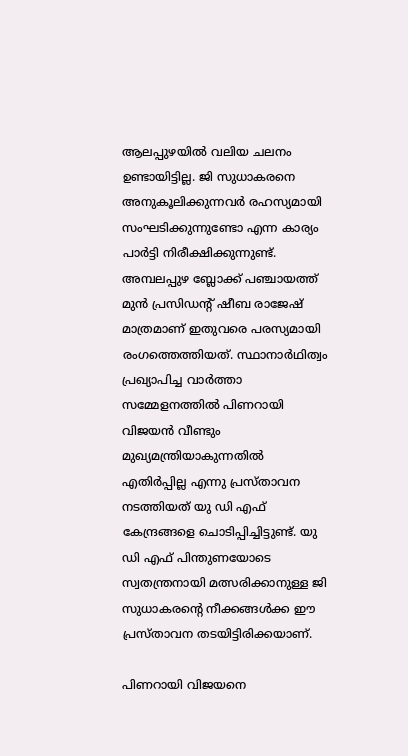ആലപ്പുഴയില്‍ വലിയ ചലനം ഉണ്ടായിട്ടില്ല. ജി സുധാകരനെ അനുകൂലിക്കുന്നവര്‍ രഹസ്യമായി സംഘടിക്കുന്നുണ്ടോ എന്ന കാര്യം പാര്‍ട്ടി നിരീക്ഷിക്കുന്നുണ്ട്. അമ്പലപ്പുഴ ബ്ലോക്ക് പഞ്ചായത്ത് മുന്‍ പ്രസിഡന്റ് ഷീബ രാജേഷ് മാത്രമാണ് ഇതുവരെ പരസ്യമായി രംഗത്തെത്തിയത്. സ്ഥാനാര്‍ഥിത്വം പ്രഖ്യാപിച്ച വാര്‍ത്താ സമ്മേളനത്തില്‍ പിണറായി വിജയന്‍ വീണ്ടും മുഖ്യമന്ത്രിയാകുന്നതില്‍ എതിര്‍പ്പില്ല എന്നു പ്രസ്താവന നടത്തിയത് യു ഡി എഫ് കേന്ദ്രങ്ങളെ ചൊടിപ്പിച്ചിട്ടുണ്ട്. യു ഡി എഫ് പിന്തുണയോടെ സ്വതന്ത്രനായി മത്സരിക്കാനുള്ള ജി സുധാകരന്റെ നീക്കങ്ങള്‍ക്ക ഈ പ്രസ്താവന തടയിട്ടിരിക്കയാണ്.

പിണറായി വിജയനെ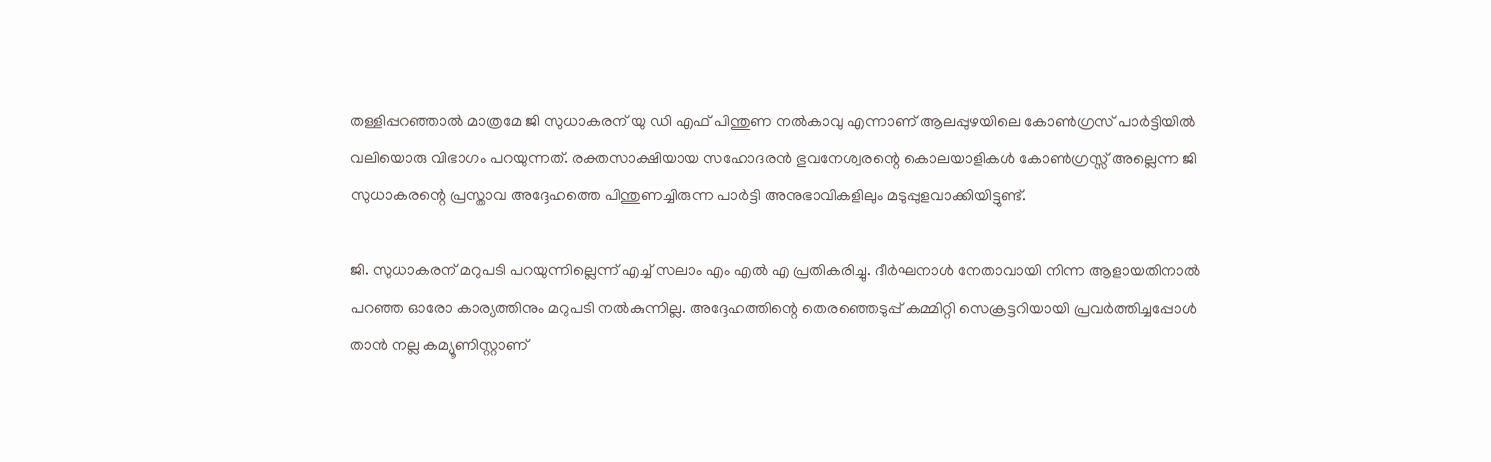തള്ളിപ്പറഞ്ഞാല്‍ മാത്രമേ ജി സുധാകരന് യു ഡി എഫ് പിന്തുണ നല്‍കാവു എന്നാണ് ആലപ്പുഴയിലെ കോണ്‍ഗ്രസ് പാര്‍ട്ടിയില്‍ വലിയൊരു വിഭാഗം പറയുന്നത്. രക്തസാക്ഷിയായ സഹോദരന്‍ ഭുവനേശ്വരന്റെ കൊലയാളികള്‍ കോണ്‍ഗ്രസ്സ് അല്ലെന്ന ജി സുധാകരന്റെ പ്രസ്താവ അദ്ദേഹത്തെ പിന്തുണച്ചിരുന്ന പാര്‍ട്ടി അനുഭാവികളിലും മടുപ്പുളവാക്കിയിട്ടുണ്ട്.

ജി. സുധാകരന് മറുപടി പറയുന്നില്ലെന്ന് എച്ച് സലാം എം എല്‍ എ പ്രതികരിച്ചു. ദീര്‍ഘനാള്‍ നേതാവായി നിന്ന ആളായതിനാല്‍ പറഞ്ഞ ഓരോ കാര്യത്തിനും മറുപടി നല്‍കുന്നില്ല. അദ്ദേഹത്തിന്റെ തെരഞ്ഞെടുപ്പ് കമ്മിറ്റി സെക്രട്ടറിയായി പ്രവര്‍ത്തിച്ചപ്പോള്‍ താന്‍ നല്ല കമ്യൂണിസ്റ്റാണ്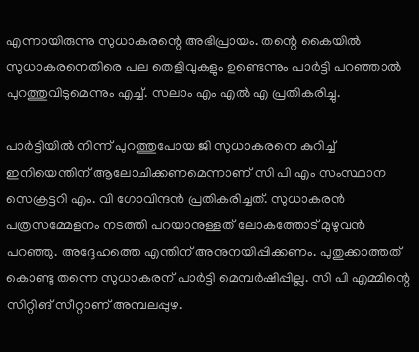എന്നായിരുന്നു സുധാകരന്റെ അഭിപ്രായം. തന്റെ കൈയില്‍ സുധാകരനെതിരെ പല തെളിവുകളും ഉണ്ടെന്നും പാര്‍ട്ടി പറഞ്ഞാല്‍ പുറത്തുവിടുമെന്നും എച്ച്. സലാം എം എല്‍ എ പ്രതികരിച്ചു.

പാര്‍ട്ടിയില്‍ നിന്ന് പുറത്തുപോയ ജി സുധാകരനെ കുറിച്ച് ഇനിയെന്തിന് ആലോചിക്കണമെന്നാണ് സി പി എം സംസ്ഥാന സെക്രട്ടറി എം. വി ഗോവിന്ദന്‍ പ്രതികരിച്ചത്. സുധാകരന്‍ പത്രസമ്മേളനം നടത്തി പറയാനുള്ളത് ലോകത്തോട് മുഴുവന്‍ പറഞ്ഞു. അദ്ദേഹത്തെ എന്തിന് അനുനയിപ്പിക്കണം. പുതുക്കാത്തത് കൊണ്ടു തന്നെ സുധാകരന് പാര്‍ട്ടി മെമ്പര്‍ഷിപ്പില്ല. സി പി എമ്മിന്റെ സിറ്റിങ് സീറ്റാണ് അമ്പലപ്പുഴ.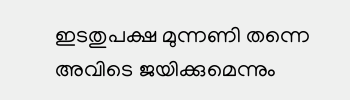ഇടതുപക്ഷ മുന്നണി തന്നെ അവിടെ ജയിക്കുമെന്നും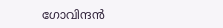ഗോവിന്ദന്‍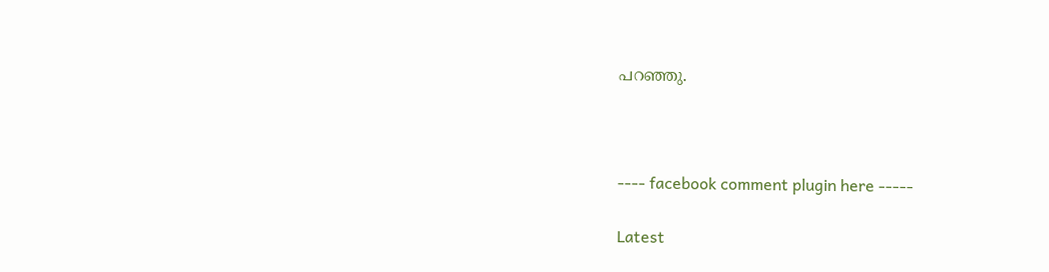പറഞ്ഞു.



---- facebook comment plugin here -----

Latest